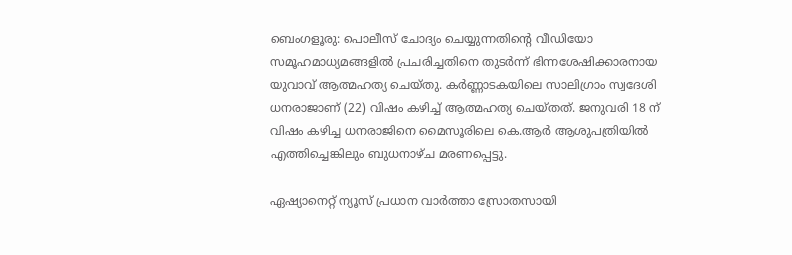ബെംഗളൂരു: പൊലീസ് ചോദ്യം ചെയ്യുന്നതിന്‍റെ വീഡിയോ സമൂഹമാധ്യമങ്ങളില്‍ പ്രചരിച്ചതിനെ തുടര്‍ന്ന് ഭിന്നശേഷിക്കാരനായ യുവാവ് ആത്മഹത്യ ചെയ്തു. കര്‍ണ്ണാടകയിലെ സാലിഗ്രാം സ്വദേശി ധനരാജാണ് (22) വിഷം കഴിച്ച് ആത്മഹത്യ ചെയ്തത്. ജനുവരി 18 ന് വിഷം കഴിച്ച ധനരാജിനെ മൈസൂരിലെ കെ.ആര്‍ ആശുപത്രിയില്‍ എത്തിച്ചെങ്കിലും ബുധനാഴ്ച മരണപ്പെട്ടു.

ഏഷ്യാനെറ്റ് ന്യൂസ് പ്രധാന വാർത്താ സ്രോതസായി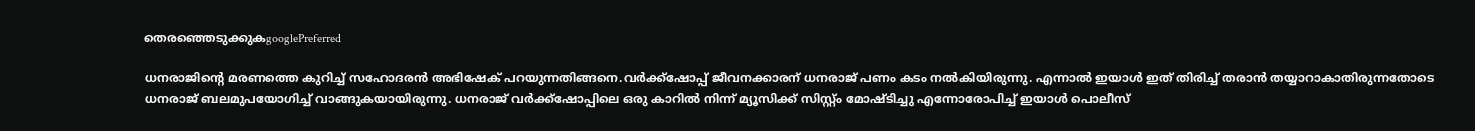തെരഞ്ഞെടുക്കുകgooglePreferred

ധനരാജിന്‍റെ മരണത്തെ കുറിച്ച് സഹോദരന്‍ അഭിഷേക് പറയുന്നതിങ്ങനെ.വര്‍ക്ക്ഷോപ്പ് ജീവനക്കാരന് ധനരാജ് പണം കടം നല്‍കിയിരുന്നു. എന്നാല്‍ ഇയാള്‍ ഇത് തിരിച്ച് തരാന്‍ തയ്യാറാകാതിരുന്നതോടെ ധനരാജ് ബലമുപയോഗിച്ച് വാങ്ങുകയായിരുന്നു. ധനരാജ് വര്‍ക്ക്ഷോപ്പിലെ ഒരു കാറില്‍ നിന്ന് മ്യൂസിക്ക് സിസ്റ്റ്ം മോഷ്ടിച്ചു എന്നോരോപിച്ച് ഇയാള്‍ പൊലീസ്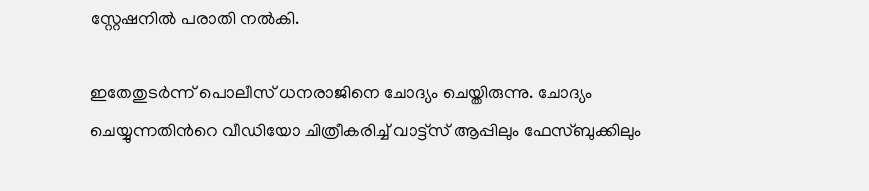സ്റ്റേഷനില്‍ പരാതി നല്‍കി.

ഇതേതുടര്‍ന്ന് പൊലീസ് ധനരാജിനെ ചോദ്യം ചെയ്തിരുന്നു. ചോദ്യം ചെയ്യുന്നതിന്‍റെ വീഡിയോ ചിത്രീകരിച്ച് വാട്ട്സ് ആപ്പിലും ഫേസ്ബുക്കിലും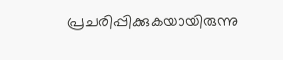പ്രചരിപ്പിക്കുകയായിരുന്നു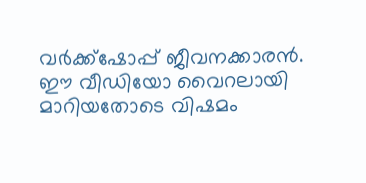വര്‍ക്ക്ഷോപ്പ് ജീവനക്കാരന്‍. ഈ വീഡിയോ വൈറലായി മാറിയതോടെ വിഷമം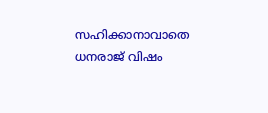സഹിക്കാനാവാതെ ധനരാജ് വിഷം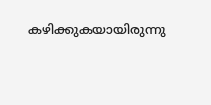കഴിക്കുകയായിരുന്നു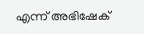എന്ന് അഭിഷേക്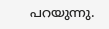പറയുന്നു.